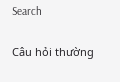Search

Câu hỏi thường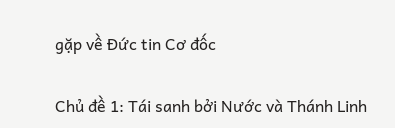gặp về Đức tin Cơ đốc

Chủ đề 1: Tái sanh bởi Nước và Thánh Linh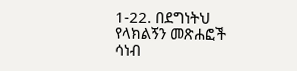1-22. በደግነትህ የላክልኝን መጽሐፎች ሳነብ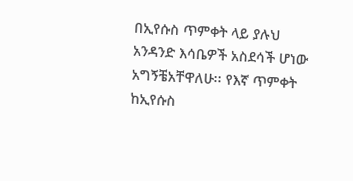በኢየሱስ ጥምቀት ላይ ያሉህ አንዳንድ እሳቤዎች አስደሳች ሆነው አግኝቼአቸዋለሁ፡፡ የእኛ ጥምቀት ከኢየሱስ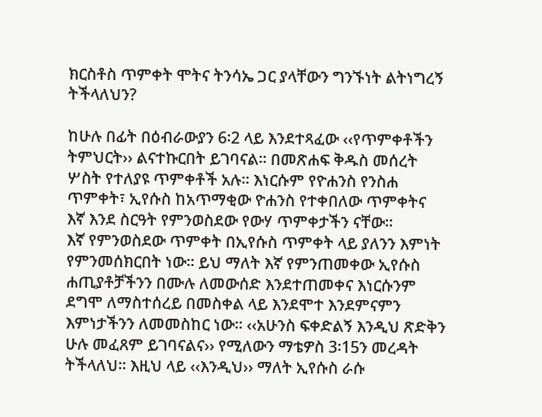ክርስቶስ ጥምቀት ሞትና ትንሳኤ ጋር ያላቸውን ግንኙነት ልትነግረኝ ትችላለህን?

ከሁሉ በፊት በዕብራውያን 6፡2 ላይ እንደተጻፈው ‹‹የጥምቀቶችን ትምህርት›› ልናተኩርበት ይገባናል፡፡ በመጽሐፍ ቅዱስ መሰረት ሦስት የተለያዩ ጥምቀቶች አሉ፡፡ እነርሱም የዮሐንስ የንስሐ ጥምቀት፣ ኢየሱስ ከአጥማቂው ዮሐንስ የተቀበለው ጥምቀትና እኛ እንደ ስርዓት የምንወስደው የውሃ ጥምቀታችን ናቸው፡፡
እኛ የምንወስደው ጥምቀት በኢየሱስ ጥምቀት ላይ ያለንን እምነት የምንመሰክርበት ነው፡፡ ይህ ማለት እኛ የምንጠመቀው ኢየሱስ ሐጢያቶቻችንን በሙሉ ለመውሰድ እንደተጠመቀና እነርሱንም ደግሞ ለማስተሰረይ በመስቀል ላይ እንደሞተ እንደምናምን እምነታችንን ለመመስከር ነው፡፡ ‹‹አሁንስ ፍቀድልኝ እንዲህ ጽድቅን ሁሉ መፈጸም ይገባናልና›› የሚለውን ማቴዎስ 3፡15ን መረዳት ትችላለህ፡፡ እዚህ ላይ ‹‹እንዲህ›› ማለት ኢየሱስ ራሱ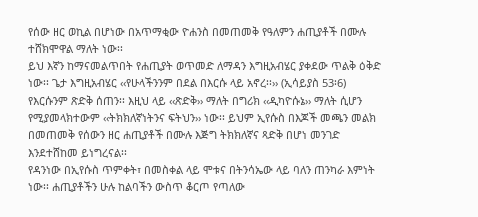የሰው ዘር ወኪል በሆነው በአጥማቂው ዮሐንስ በመጠመቅ የዓለምን ሐጢያቶች በሙሉ ተሸክሞዋል ማለት ነው፡፡
ይህ እኛን ከማናመልጥበት የሐጢያት ወጥመድ ለማዳን እግዚአብሄር ያቀደው ጥልቅ ዕቅድ ነው፡፡ ጌታ እግዚአብሄር ‹‹የሁላችንንም በደል በእርሱ ላይ አኖረ፡፡›› (ኢሳይያስ 53፡6) የእርሱንም ጽድቅ ሰጠን፡፡ እዚህ ላይ ‹‹ጽድቅ›› ማለት በግሪክ ‹‹ዲካዮሱኔ›› ማለት ሲሆን የሚያመላክተውም ‹‹ትክክለኛነትንና ፍትህን›› ነው፡፡ ይህም ኢየሱስ በእጆች መጫን መልክ በመጠመቅ የሰውን ዘር ሐጢያቶች በሙሉ እጅግ ትክክለኛና ጻድቅ በሆነ መንገድ እንደተሸከመ ይነግረናል፡፡
የዳንነው በኢየሱስ ጥምቀት፣ በመስቀል ላይ ሞቱና በትንሳኤው ላይ ባለን ጠንካራ እምነት ነው፡፡ ሐጢያቶችን ሁሉ ከልባችን ውስጥ ቆርጦ የጣለው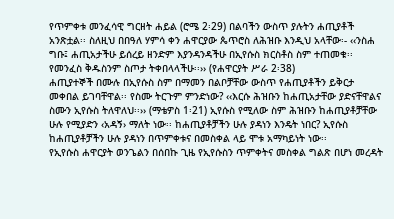የጥምቀቱ መንፈሳዊ ግርዘት ሐይል (ሮሜ 2፡29) በልባችን ውስጥ ያሉትን ሐጢያቶች አንጽቷል፡፡ ስለዚህ በበዓለ ሃምሳ ቀን ሐዋርያው ጴጥሮስ ለሕዝቡ እንዲህ አላቸው፡- ‹‹ንስሐ ግቡ፤ ሐጢአታችሁ ይሰረይ ዘንድም እያንዳንዳችሁ በኢየሱስ ክርስቶስ ስም ተጠመቁ፡፡ የመንፈስ ቅዱስንም ስጦታ ትቀበላላችሁ፡፡›› (የሐዋርያት ሥራ 2፡38)
ሐጢያተኞች በሙሉ በኢየሱስ ስም በማመን በልቦቻቸው ውስጥ የሐጢያቶችን ይቅርታ መቀበል ይገባቸዋል፡፡ የስሙ ትርጉም ምንድነው? ‹‹እርሱ ሕዝቡን ከሐጢአታቸው ያድናቸዋልና ስሙን ኢየሱስ ትለዋለህ፡፡›› (ማቴዎስ 1፡21) ኢየሱስ የሚለው ስም ሕዝቡን ከሐጢያቶቻቸው ሁሉ የሚያድን ‹አዳኝ› ማለት ነው፡፡ ከሐጢያቶቻችን ሁሉ ያዳነን እንዴት ነበር? ኢየሱስ ከሐጢያቶቻችን ሁሉ ያዳነን በጥምቀቱና በመስቀል ላይ ሞቱ አማካይነት ነው፡፡
የኢየሱስ ሐዋርያት ወንጌልን በሰበኩ ጊዜ የኢየሱስን ጥምቀትና መስቀል ግልጽ በሆነ መረዳት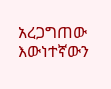አረጋግጠው እውነተኛውን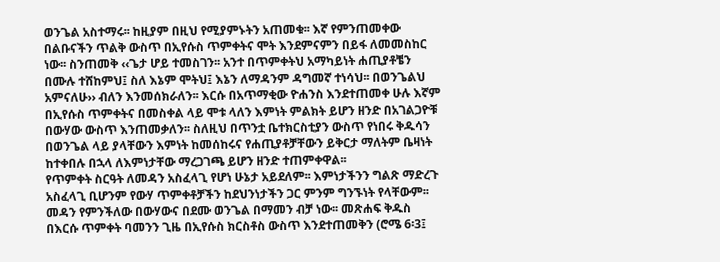ወንጌል አስተማሩ፡፡ ከዚያም በዚህ የሚያምኑትን አጠመቁ፡፡ እኛ የምንጠመቀው በልቡናችን ጥልቅ ውስጥ በኢየሱስ ጥምቀትና ሞት እንደምናምን በይፋ ለመመስከር ነው፡፡ ስንጠመቅ ‹‹ጌታ ሆይ ተመስገን፡፡ አንተ በጥምቀትህ አማካይነት ሐጢያቶቼን በሙሉ ተሸከምህ፤ ስለ እኔም ሞትህ፤ እኔን ለማዳንም ዳግመኛ ተነሳህ፡፡ በወንጌልህ አምናለሁ›› ብለን እንመሰክራለን፡፡ እርሱ በአጥማቂው ዮሐንስ እንደተጠመቀ ሁሉ እኛም በኢየሱስ ጥምቀትና በመስቀል ላይ ሞቱ ላለን እምነት ምልክት ይሆን ዘንድ በአገልጋዮቹ በውሃው ውስጥ እንጠመቃለን፡፡ ስለዚህ በጥንቷ ቤተክርስቲያን ውስጥ የነበሩ ቅዱሳን በወንጌል ላይ ያላቸውን እምነት ከመሰከሩና የሐጢያቶቻቸውን ይቅርታ ማለትም ቤዛነት ከተቀበሉ በኋላ ለእምነታቸው ማረጋገጫ ይሆን ዘንድ ተጠምቀዋል፡፡
የጥምቀት ስርዓት ለመዳን አስፈላጊ የሆነ ሁኔታ አይደለም፡፡ እምነታችንን ግልጽ ማድረጉ አስፈላጊ ቢሆንም የውሃ ጥምቀቶቻችን ከደህንነታችን ጋር ምንም ግንኙነት የላቸውም፡፡ መዳን የምንችለው በውሃውና በደሙ ወንጌል በማመን ብቻ ነው፡፡ መጽሐፍ ቅዱስ በእርሱ ጥምቀት ባመንን ጊዜ በኢየሱስ ክርስቶስ ውስጥ እንደተጠመቅን (ሮሜ 6፡3፤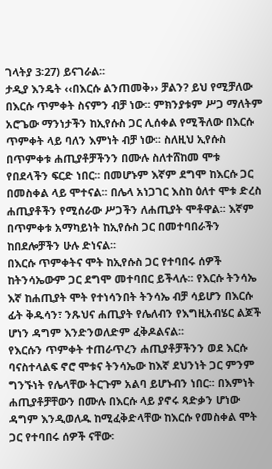ገላትያ 3፡27) ይናገራል፡፡
ታዲያ እንዴት ‹‹በእርሱ ልንጠመቅ›› ቻልን? ይህ የሚቻለው በእርሱ ጥምቀት ስናምን ብቻ ነው፡፡ ምክንያቱም ሥጋ ማለትም አሮጌው ማንነታችን ከኢየሱስ ጋር ሊሰቀል የሚችለው በእርሱ ጥምቀት ላይ ባለን እምነት ብቻ ነው፡፡ ስለዚህ ኢየሱስ በጥምቀቱ ሐጢያቶቻችንን በሙሉ ስለተሸከመ ሞቱ የበደላችን ፍርድ ነበር፡፡ በመሆኑም እኛም ደግሞ ከእርሱ ጋር በመስቀል ላይ ሞተናል፡፡ በሌላ አነጋገር እስከ ዕለተ ሞቱ ድረስ ሐጢያቶችን የሚሰራው ሥጋችን ለሐጢያት ሞቶዋል፡፡ እኛም በጥምቀቱ አማካይነት ከኢየሱስ ጋር በመተባበራችን ከበደሎቻችን ሁሉ ድነናል፡፡
በእርሱ ጥምቀትና ሞት ከኢየሱስ ጋር የተባበሩ ሰዎች ከትንሳኤውም ጋር ደግሞ መተባበር ይችላሉ፡፡ የእርሱ ትንሳኤ እኛ ከሐጢያት ሞት የተነሳንበት ትንሳኤ ብቻ ሳይሆን በእርሱ ፊት ቅዱሳን፣ ንጹህና ሐጢያት የሌለብን የእግዚአብሄር ልጆች ሆነን ዳግም እንድንወለድም ፈቅዶልናል፡፡
የእርሱን ጥምቀት ተጠራጥረን ሐጢያቶቻችንን ወደ እርሱ ባናስተላልፍ ኖሮ ሞቱና ትንሳኤው ከእኛ ደህንነት ጋር ምንም ግንኙነት የሌላቸው ትርጉም አልባ ይሆኑብን ነበር፡፡ በእምነት ሐጢያቶቻቸውን በሙሉ በእርሱ ላይ ያኖሩ ጻድቃን ሆነው ዳግም እንዲወለዱ ከሚፈቅድላቸው ከእርሱ የመስቀል ሞት ጋር የተባበሩ ሰዎች ናቸው፡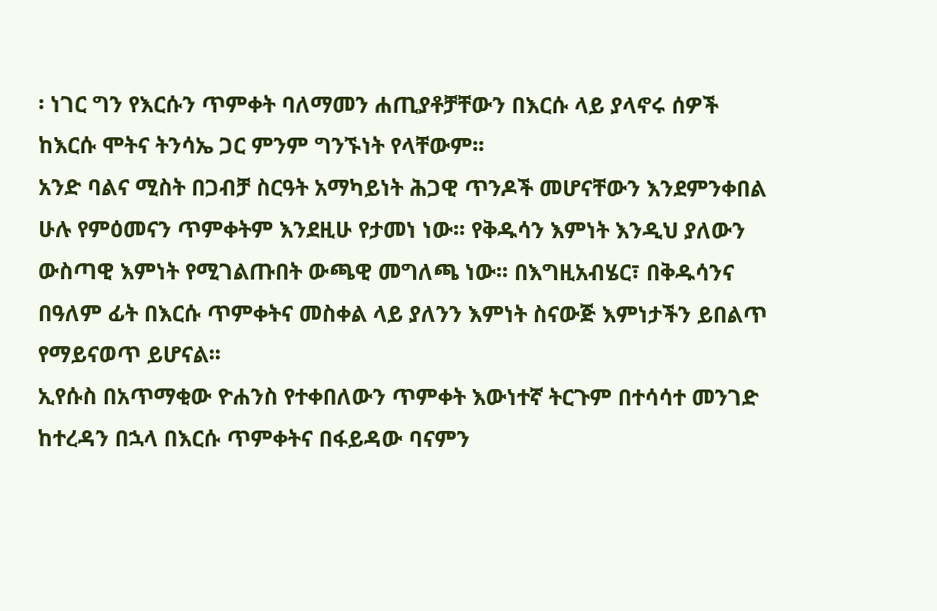፡ ነገር ግን የእርሱን ጥምቀት ባለማመን ሐጢያቶቻቸውን በእርሱ ላይ ያላኖሩ ሰዎች ከእርሱ ሞትና ትንሳኤ ጋር ምንም ግንኙነት የላቸውም፡፡
አንድ ባልና ሚስት በጋብቻ ስርዓት አማካይነት ሕጋዊ ጥንዶች መሆናቸውን እንደምንቀበል ሁሉ የምዕመናን ጥምቀትም እንደዚሁ የታመነ ነው፡፡ የቅዱሳን እምነት እንዲህ ያለውን ውስጣዊ እምነት የሚገልጡበት ውጫዊ መግለጫ ነው፡፡ በእግዚአብሄር፣ በቅዱሳንና በዓለም ፊት በእርሱ ጥምቀትና መስቀል ላይ ያለንን እምነት ስናውጅ እምነታችን ይበልጥ የማይናወጥ ይሆናል፡፡
ኢየሱስ በአጥማቂው ዮሐንስ የተቀበለውን ጥምቀት እውነተኛ ትርጉም በተሳሳተ መንገድ ከተረዳን በኋላ በእርሱ ጥምቀትና በፋይዳው ባናምን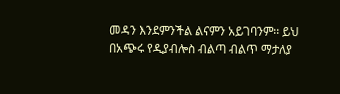መዳን እንደምንችል ልናምን አይገባንም፡፡ ይህ በአጭሩ የዲያብሎስ ብልጣ ብልጥ ማታለያ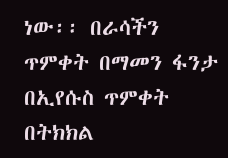ነው፡፡ በራሳችን ጥምቀት በማመን ፋንታ በኢየሱስ ጥምቀት በትክክል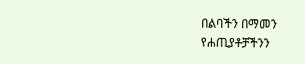በልባችን በማመን የሐጢያቶቻችንን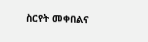ስርየት መቀበልና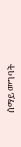ሰማይ መግባት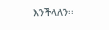እንችላለን፡፡